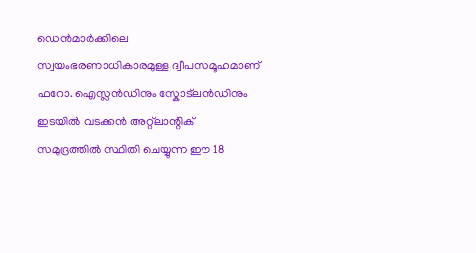ഡെൻമാർക്കിലെ സ്വയംഭരണാധികാരമുള്ള ദ്വീപസമൂഹമാണ് ഫറോ. ഐസ്ലൻഡിനും സ്കോട്ലൻഡിനും ഇടയിൽ വടക്കൻ അറ്റ്ലാന്റിക് സമുദ്രത്തിൽ സ്ഥിതി ചെയ്യുന്ന ഈ 18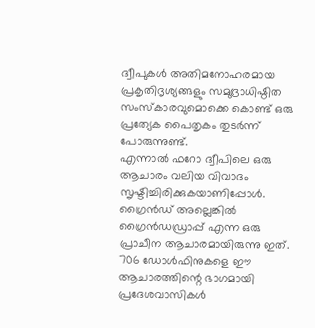ദ്വീപുകൾ അതിമനോഹരമായ പ്രകൃതിദൃശ്യങ്ങളും സമുദ്രാധിഷ്ഠിത സംസ്കാരവുമൊക്കെ കൊണ്ട് ഒരു പ്രത്യേക പൈതൃകം തുടർന്ന് പോരുന്നുണ്ട്.
എന്നാൽ ഫറോ ദ്വീപിലെ ഒരു ആചാരം വലിയ വിവാദം സൃഷ്ടിച്ചിരിക്കുകയാണിപ്പോൾ. ഗ്രൈൻഡ് അല്ലെങ്കിൽ ഗ്രൈൻഡഡ്രാപ്പ് എന്ന ഒരു പ്രാചീന ആചാരമായിരുന്നു ഇത്. 706 ഡോൾഫിനുകളെ ഈ ആചാരത്തിന്റെ ഭാഗമായി പ്രദേശവാസികൾ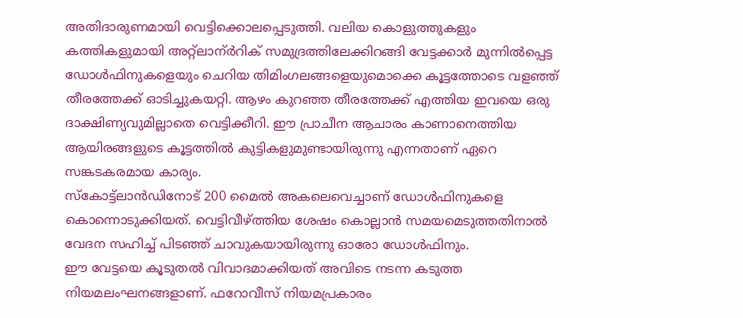അതിദാരുണമായി വെട്ടിക്കൊലപ്പെടുത്തി. വലിയ കൊളുത്തുകളും കത്തികളുമായി അറ്റ്ലാന്ർറിക് സമുദ്രത്തിലേക്കിറങ്ങി വേട്ടക്കാർ മുന്നിൽപ്പെട്ട ഡോൾഫിനുകളെയും ചെറിയ തിമിംഗലങ്ങളെയുമൊക്കെ കൂട്ടത്തോടെ വളഞ്ഞ് തീരത്തേക്ക് ഓടിച്ചുകയറ്റി. ആഴം കുറഞ്ഞ തീരത്തേക്ക് എത്തിയ ഇവയെ ഒരു ദാക്ഷിണ്യവുമില്ലാതെ വെട്ടിക്കീറി. ഈ പ്രാചീന ആചാരം കാണാനെത്തിയ ആയിരങ്ങളുടെ കൂട്ടത്തിൽ കുട്ടികളുമുണ്ടായിരുന്നു എന്നതാണ് ഏറെ സങ്കടകരമായ കാര്യം.
സ്കോട്ട്ലാൻഡിനോട് 200 മൈൽ അകലെവെച്ചാണ് ഡോൾഫിനുകളെ കൊന്നൊടുക്കിയത്. വെട്ടിവീഴ്ത്തിയ ശേഷം കൊല്ലാൻ സമയമെടുത്തതിനാൽ വേദന സഹിച്ച് പിടഞ്ഞ് ചാവുകയായിരുന്നു ഓരോ ഡോൾഫിനും.
ഈ വേട്ടയെ കൂടുതൽ വിവാദമാക്കിയത് അവിടെ നടന്ന കടുത്ത നിയമലംഘനങ്ങളാണ്. ഫറോവീസ് നിയമപ്രകാരം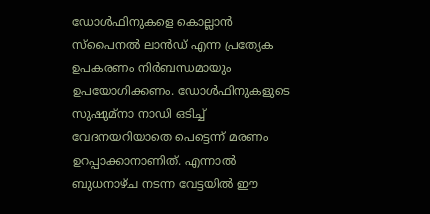ഡോൾഫിനുകളെ കൊല്ലാൻ സ്പൈനൽ ലാൻഡ് എന്ന പ്രത്യേക ഉപകരണം നിർബന്ധമായും ഉപയോഗിക്കണം. ഡോൾഫിനുകളുടെ സുഷുമ്നാ നാഡി ഒടിച്ച് വേദനയറിയാതെ പെട്ടെന്ന് മരണം ഉറപ്പാക്കാനാണിത്. എന്നാൽ ബുധനാഴ്ച നടന്ന വേട്ടയിൽ ഈ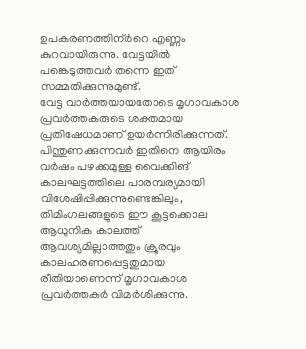ഉപകരണത്തിന്ർറെ എണ്ണം കുറവായിരുന്നു. വേട്ടയിൽ പങ്കെടുത്തവർ തന്നെ ഇത് സമ്മതിക്കുന്നുമുണ്ട്.
വേട്ട വാർത്തയായതോടെ മൃഗാവകാശ പ്രവർത്തകരുടെ ശക്തമായ പ്രതിഷേധമാണ് ഉയർന്നിരിക്കുന്നത്. പിന്തുണക്കുന്നവർ ഇതിനെ ആയിരം വർഷം പഴക്കമുള്ള വൈക്കിങ് കാലഘട്ടത്തിലെ പാരമ്പര്യമായി വിശേഷിപ്പിക്കുന്നുണ്ടെങ്കിലും, തിമിംഗലങ്ങളുടെ ഈ കൂട്ടക്കൊല ആധുനിക കാലത്ത് ആവശ്യമില്ലാത്തതും ക്രൂരവും കാലഹരണപ്പെട്ടതുമായ രീതിയാണെന്ന് മൃഗാവകാശ പ്രവർത്തകർ വിമർശിക്കുന്നു.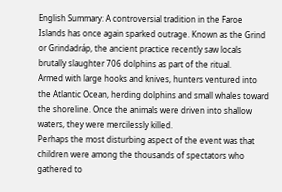English Summary: A controversial tradition in the Faroe Islands has once again sparked outrage. Known as the Grind or Grindadráp, the ancient practice recently saw locals brutally slaughter 706 dolphins as part of the ritual.
Armed with large hooks and knives, hunters ventured into the Atlantic Ocean, herding dolphins and small whales toward the shoreline. Once the animals were driven into shallow waters, they were mercilessly killed.
Perhaps the most disturbing aspect of the event was that children were among the thousands of spectators who gathered to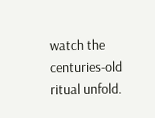watch the centuries-old ritual unfold.